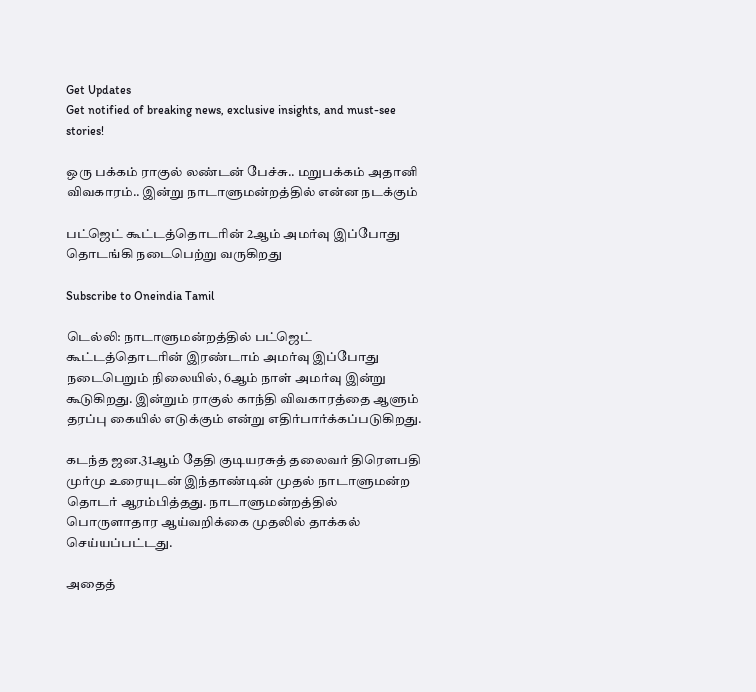Get Updates
Get notified of breaking news, exclusive insights, and must-see stories!

ஒரு பக்கம் ராகுல் லண்டன் பேச்சு.. மறுபக்கம் அதானி விவகாரம்.. இன்று நாடாளுமன்றத்தில் என்ன நடக்கும்

பட்ஜெட் கூட்டத்தொடரின் 2ஆம் அமர்வு இப்போது தொடங்கி நடைபெற்று வருகிறது

Subscribe to Oneindia Tamil

டெல்லி: நாடாளுமன்றத்தில் பட்ஜெட் கூட்டத்தொடரின் இரண்டாம் அமர்வு இப்போது நடைபெறும் நிலையில், 6ஆம் நாள் அமர்வு இன்று கூடுகிறது. இன்றும் ராகுல் காந்தி விவகாரத்தை ஆளும் தரப்பு கையில் எடுக்கும் என்று எதிர்பார்க்கப்படுகிறது.

கடந்த ஜன.31ஆம் தேதி குடியரசுத் தலைவர் திரௌபதி முர்மு உரையுடன் இந்தாண்டின் முதல் நாடாளுமன்ற தொடர் ஆரம்பித்தது. நாடாளுமன்றத்தில் பொருளாதார ஆய்வறிக்கை முதலில் தாக்கல் செய்யப்பட்டது.

அதைத்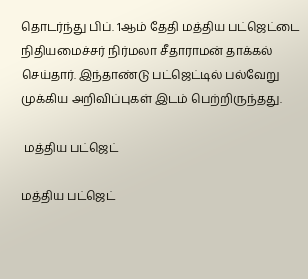தொடர்ந்து பிப். 1ஆம் தேதி மத்திய பட்ஜெட்டை நிதியமைச்சர் நிர்மலா சீதாராமன் தாக்கல் செய்தார். இந்தாண்டு பட்ஜெட்டில் பல்வேறு முக்கிய அறிவிப்புகள் இடம் பெற்றிருந்தது.

 மத்திய பட்ஜெட்

மத்திய பட்ஜெட்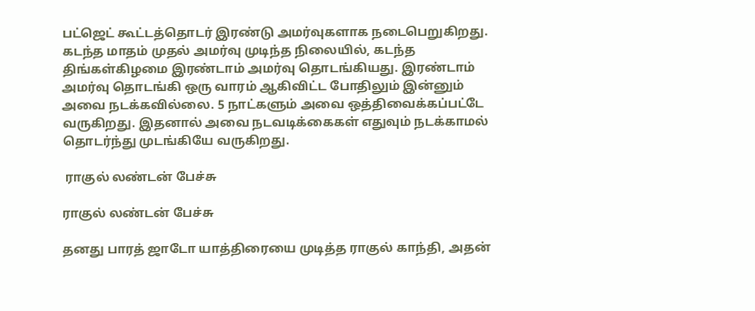பட்ஜெட் கூட்டத்தொடர் இரண்டு அமர்வுகளாக நடைபெறுகிறது. கடந்த மாதம் முதல் அமர்வு முடிந்த நிலையில், கடந்த திங்கள்கிழமை இரண்டாம் அமர்வு தொடங்கியது. இரண்டாம் அமர்வு தொடங்கி ஒரு வாரம் ஆகிவிட்ட போதிலும் இன்னும் அவை நடக்கவில்லை. 5 நாட்களும் அவை ஒத்திவைக்கப்பட்டே வருகிறது. இதனால் அவை நடவடிக்கைகள் எதுவும் நடக்காமல் தொடர்ந்து முடங்கியே வருகிறது.

 ராகுல் லண்டன் பேச்சு

ராகுல் லண்டன் பேச்சு

தனது பாரத் ஜாடோ யாத்திரையை முடித்த ராகுல் காந்தி, அதன்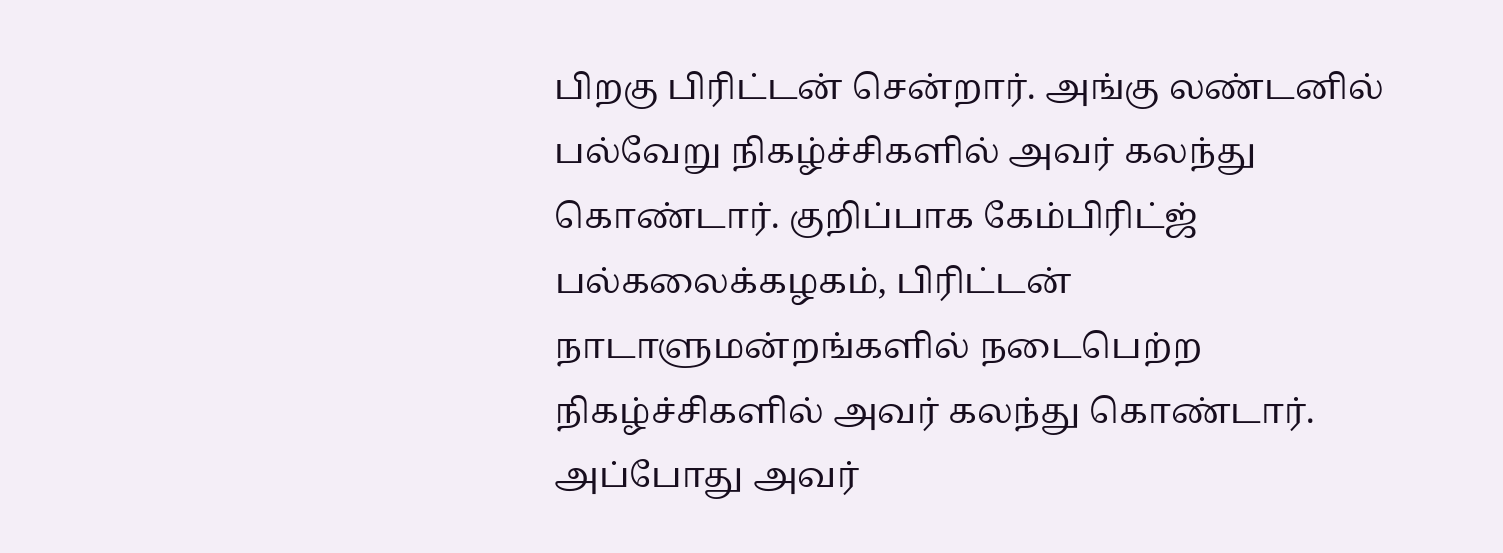பிறகு பிரிட்டன் சென்றார். அங்கு லண்டனில் பல்வேறு நிகழ்ச்சிகளில் அவர் கலந்து கொண்டார். குறிப்பாக கேம்பிரிட்ஜ் பல்கலைக்கழகம், பிரிட்டன் நாடாளுமன்றங்களில் நடைபெற்ற நிகழ்ச்சிகளில் அவர் கலந்து கொண்டார். அப்போது அவர்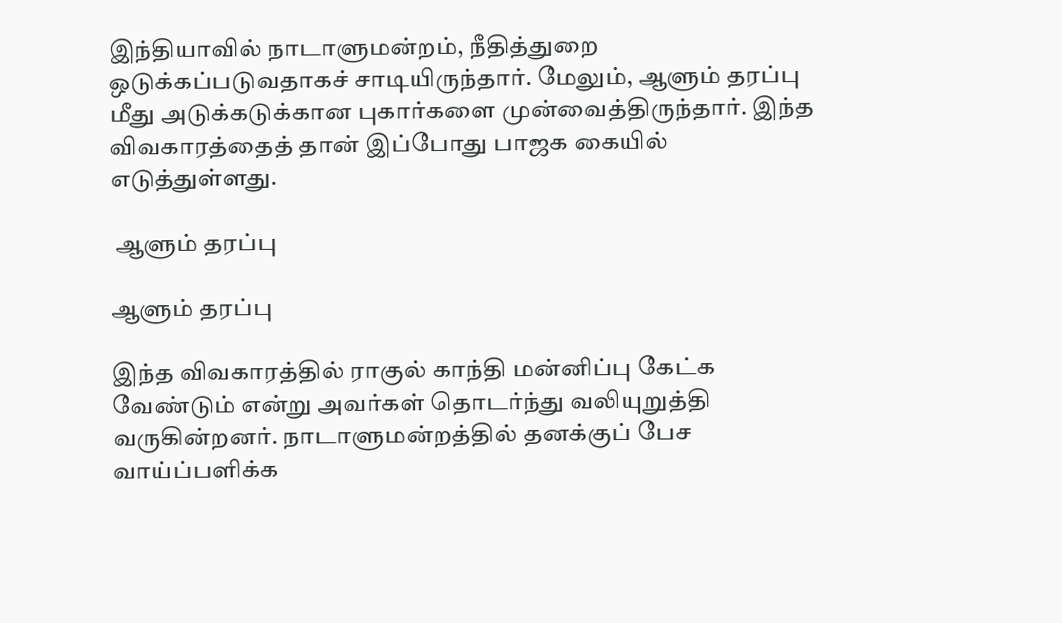இந்தியாவில் நாடாளுமன்றம், நீதித்துறை ஒடுக்கப்படுவதாகச் சாடியிருந்தார். மேலும், ஆளும் தரப்பு மீது அடுக்கடுக்கான புகார்களை முன்வைத்திருந்தார். இந்த விவகாரத்தைத் தான் இப்போது பாஜக கையில் எடுத்துள்ளது.

 ஆளும் தரப்பு

ஆளும் தரப்பு

இந்த விவகாரத்தில் ராகுல் காந்தி மன்னிப்பு கேட்க வேண்டும் என்று அவர்கள் தொடர்ந்து வலியுறுத்தி வருகின்றனர். நாடாளுமன்றத்தில் தனக்குப் பேச வாய்ப்பளிக்க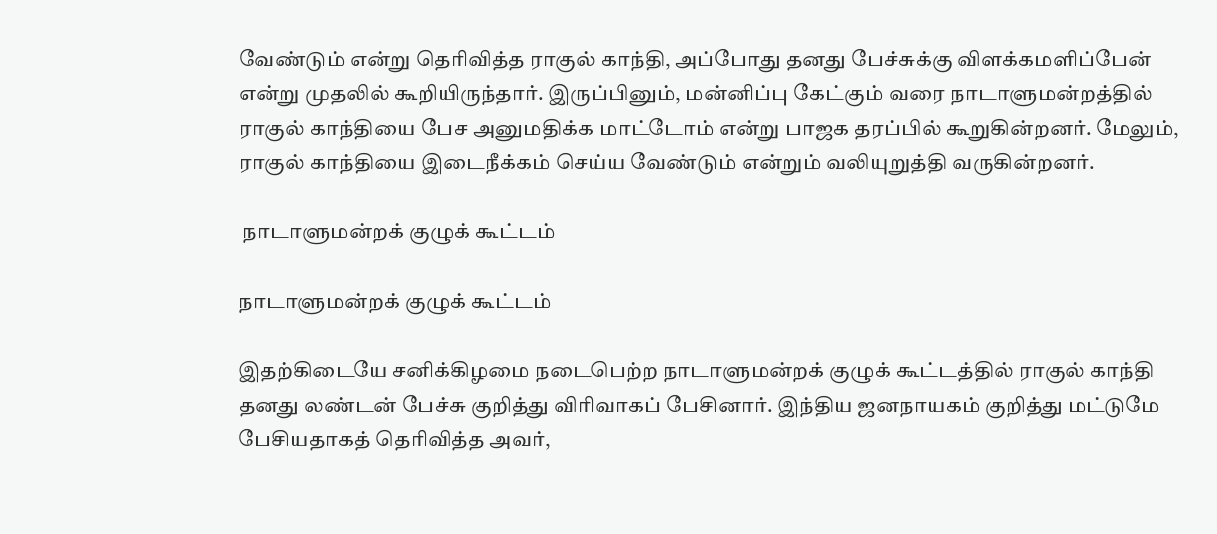வேண்டும் என்று தெரிவித்த ராகுல் காந்தி, அப்போது தனது பேச்சுக்கு விளக்கமளிப்பேன் என்று முதலில் கூறியிருந்தார். இருப்பினும், மன்னிப்பு கேட்கும் வரை நாடாளுமன்றத்தில் ராகுல் காந்தியை பேச அனுமதிக்க மாட்டோம் என்று பாஜக தரப்பில் கூறுகின்றனர். மேலும், ராகுல் காந்தியை இடைநீக்கம் செய்ய வேண்டும் என்றும் வலியுறுத்தி வருகின்றனர்.

 நாடாளுமன்றக் குழுக் கூட்டம்

நாடாளுமன்றக் குழுக் கூட்டம்

இதற்கிடையே சனிக்கிழமை நடைபெற்ற நாடாளுமன்றக் குழுக் கூட்டத்தில் ராகுல் காந்தி தனது லண்டன் பேச்சு குறித்து விரிவாகப் பேசினார். இந்திய ஜனநாயகம் குறித்து மட்டுமே பேசியதாகத் தெரிவித்த அவர்,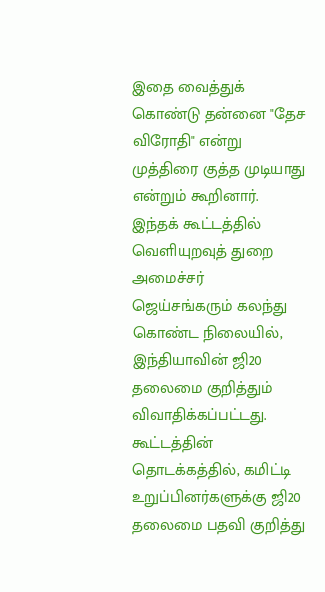இதை வைத்துக் கொண்டு தன்னை "தேச விரோதி" என்று முத்திரை குத்த முடியாது என்றும் கூறினார். இந்தக் கூட்டத்தில் வெளியுறவுத் துறை அமைச்சர் ஜெய்சங்கரும் கலந்து கொண்ட நிலையில், இந்தியாவின் ஜி20 தலைமை குறித்தும் விவாதிக்கப்பட்டது. கூட்டத்தின் தொடக்கத்தில், கமிட்டி உறுப்பினர்களுக்கு ஜி20 தலைமை பதவி குறித்து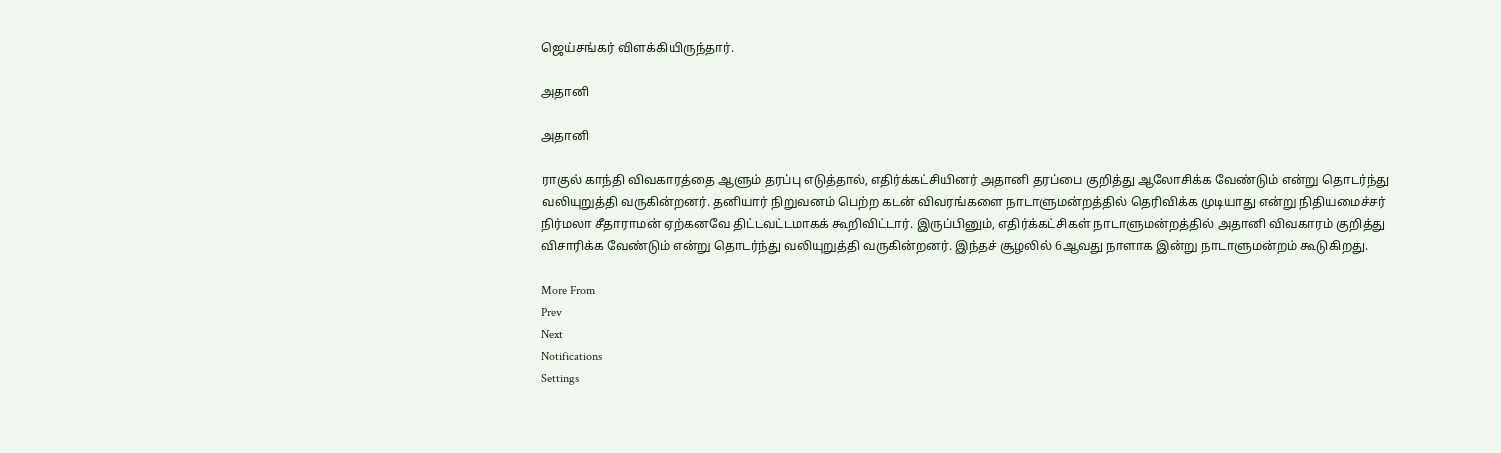ஜெய்சங்கர் விளக்கியிருந்தார்.

அதானி

அதானி

ராகுல் காந்தி விவகாரத்தை ஆளும் தரப்பு எடுத்தால், எதிர்க்கட்சியினர் அதானி தரப்பை குறித்து ஆலோசிக்க வேண்டும் என்று தொடர்ந்து வலியுறுத்தி வருகின்றனர். தனியார் நிறுவனம் பெற்ற கடன் விவரங்களை நாடாளுமன்றத்தில் தெரிவிக்க முடியாது என்று நிதியமைச்சர் நிர்மலா சீதாராமன் ஏற்கனவே திட்டவட்டமாகக் கூறிவிட்டார். இருப்பினும், எதிர்க்கட்சிகள் நாடாளுமன்றத்தில் அதானி விவகாரம் குறித்து விசாரிக்க வேண்டும் என்று தொடர்ந்து வலியுறுத்தி வருகின்றனர். இந்தச் சூழலில் 6ஆவது நாளாக இன்று நாடாளுமன்றம் கூடுகிறது.

More From
Prev
Next
Notifications
Settings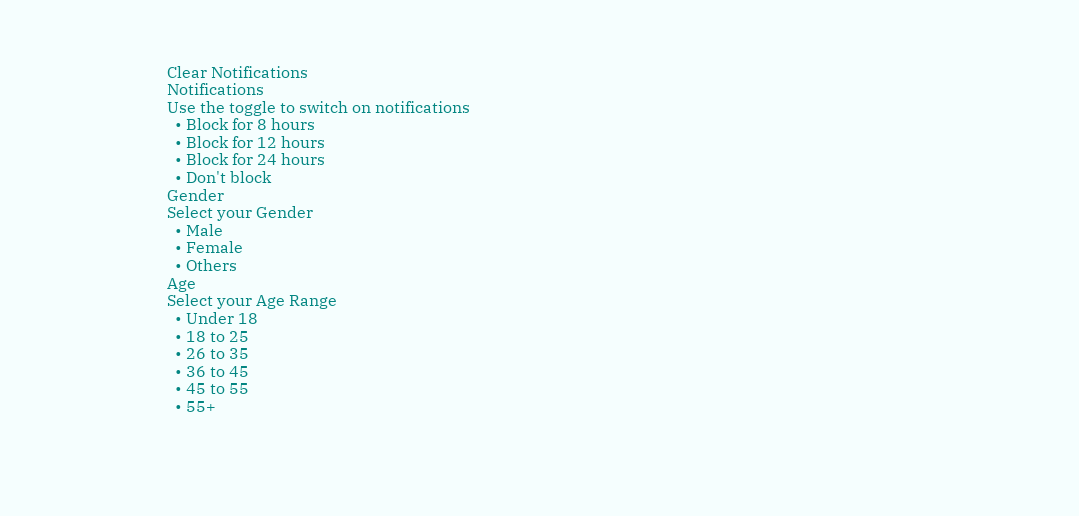Clear Notifications
Notifications
Use the toggle to switch on notifications
  • Block for 8 hours
  • Block for 12 hours
  • Block for 24 hours
  • Don't block
Gender
Select your Gender
  • Male
  • Female
  • Others
Age
Select your Age Range
  • Under 18
  • 18 to 25
  • 26 to 35
  • 36 to 45
  • 45 to 55
  • 55+